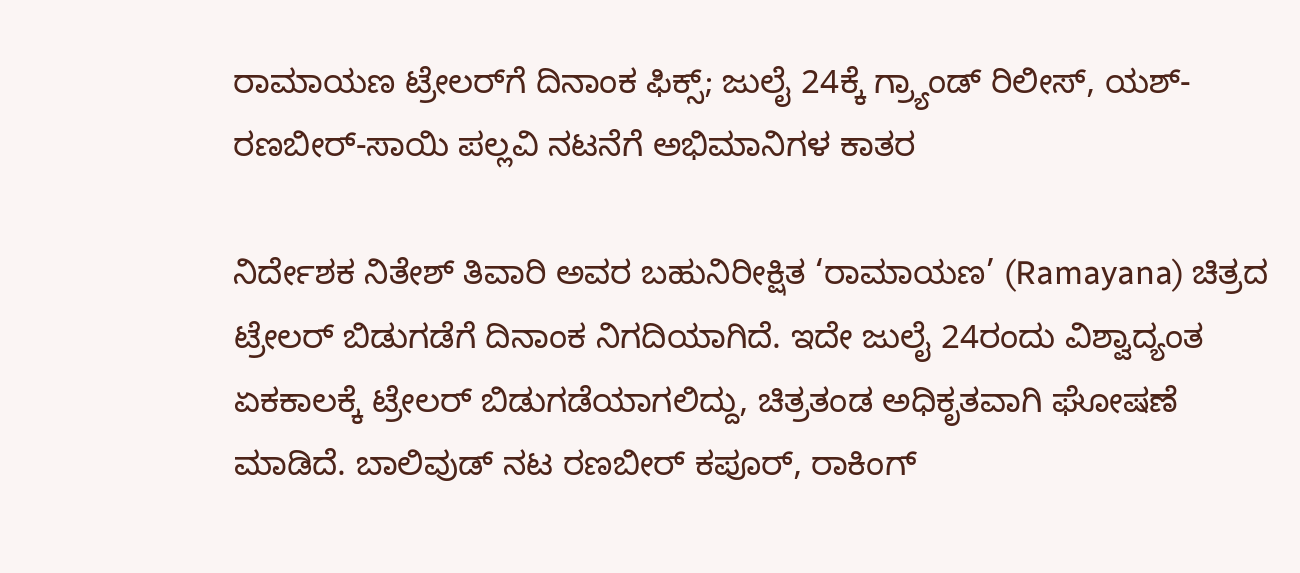ರಾಮಾಯಣ ಟ್ರೇಲರ್‌ಗೆ ದಿನಾಂಕ ಫಿಕ್ಸ್; ಜುಲೈ 24ಕ್ಕೆ ಗ್ರ್ಯಾಂಡ್ ರಿಲೀಸ್, ಯಶ್-ರಣಬೀರ್-ಸಾಯಿ ಪಲ್ಲವಿ ನಟನೆಗೆ ಅಭಿಮಾನಿಗಳ ಕಾತರ

ನಿರ್ದೇಶಕ ನಿತೇಶ್ ತಿವಾರಿ ಅವರ ಬಹುನಿರೀಕ್ಷಿತ ‘ರಾಮಾಯಣ’ (Ramayana) ಚಿತ್ರದ ಟ್ರೇಲರ್ ಬಿಡುಗಡೆಗೆ ದಿನಾಂಕ ನಿಗದಿಯಾಗಿದೆ. ಇದೇ ಜುಲೈ 24ರಂದು ವಿಶ್ವಾದ್ಯಂತ ಏಕಕಾಲಕ್ಕೆ ಟ್ರೇಲರ್ ಬಿಡುಗಡೆಯಾಗಲಿದ್ದು, ಚಿತ್ರತಂಡ ಅಧಿಕೃತವಾಗಿ ಘೋಷಣೆ ಮಾಡಿದೆ. ಬಾಲಿವುಡ್ ನಟ ರಣಬೀರ್ ಕಪೂರ್, ರಾಕಿಂಗ್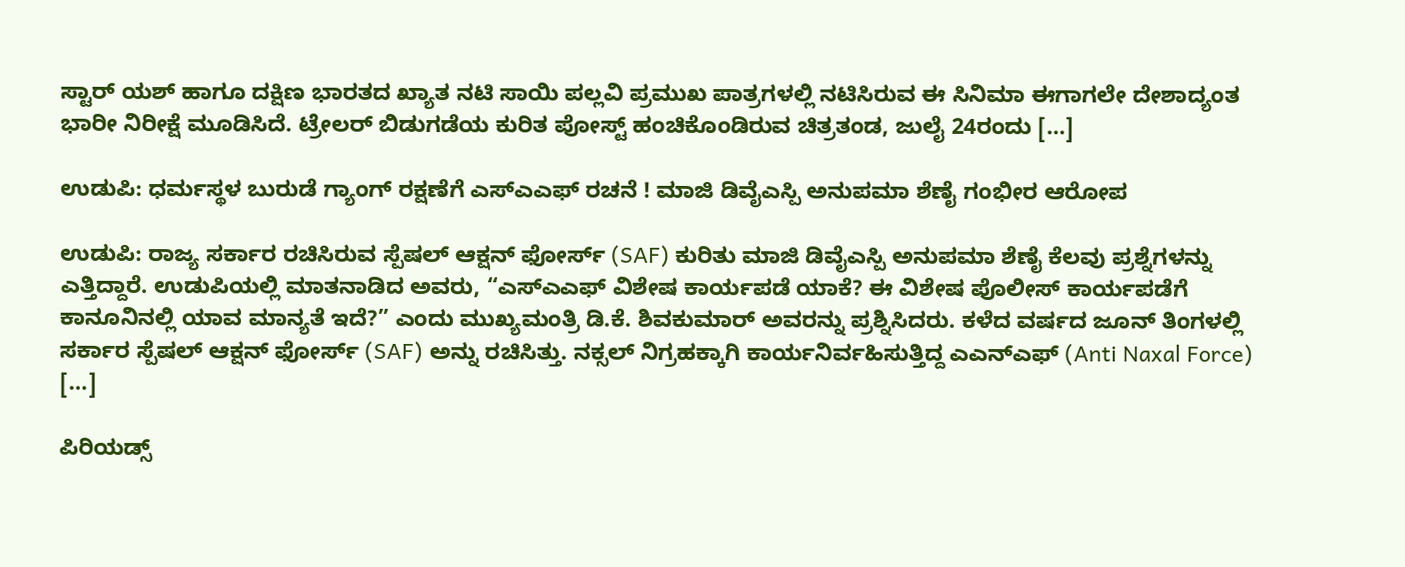ಸ್ಟಾರ್ ಯಶ್ ಹಾಗೂ ದಕ್ಷಿಣ ಭಾರತದ ಖ್ಯಾತ ನಟಿ ಸಾಯಿ ಪಲ್ಲವಿ ಪ್ರಮುಖ ಪಾತ್ರಗಳಲ್ಲಿ ನಟಿಸಿರುವ ಈ ಸಿನಿಮಾ ಈಗಾಗಲೇ ದೇಶಾದ್ಯಂತ ಭಾರೀ ನಿರೀಕ್ಷೆ ಮೂಡಿಸಿದೆ. ಟ್ರೇಲರ್ ಬಿಡುಗಡೆಯ ಕುರಿತ ಪೋಸ್ಟ್ ಹಂಚಿಕೊಂಡಿರುವ ಚಿತ್ರತಂಡ, ಜುಲೈ 24ರಂದು […]

ಉಡುಪಿ: ಧರ್ಮಸ್ಥಳ ಬುರುಡೆ ಗ್ಯಾಂಗ್ ರಕ್ಷಣೆಗೆ ಎಸ್‌ಎಎಫ್‌ ರಚನೆ ! ಮಾಜಿ ಡಿವೈಎಸ್ಪಿ ಅನುಪಮಾ ಶೆಣೈ ಗಂಭೀರ ಆರೋಪ

ಉಡುಪಿ: ರಾಜ್ಯ ಸರ್ಕಾರ ರಚಿಸಿರುವ ಸ್ಪೆಷಲ್ ಆಕ್ಷನ್ ಫೋರ್ಸ್ (SAF) ಕುರಿತು ಮಾಜಿ ಡಿವೈಎಸ್ಪಿ ಅನುಪಮಾ ಶೆಣೈ ಕೆಲವು ಪ್ರಶ್ನೆಗಳನ್ನು ಎತ್ತಿದ್ದಾರೆ. ಉಡುಪಿಯಲ್ಲಿ ಮಾತನಾಡಿದ ಅವರು, “ಎಸ್‌ಎಎಫ್ ವಿಶೇಷ ಕಾರ್ಯಪಡೆ ಯಾಕೆ? ಈ ವಿಶೇಷ ಪೊಲೀಸ್ ಕಾರ್ಯಪಡೆಗೆ ಕಾನೂನಿನಲ್ಲಿ ಯಾವ ಮಾನ್ಯತೆ ಇದೆ?” ಎಂದು ಮುಖ್ಯಮಂತ್ರಿ ಡಿ.ಕೆ. ಶಿವಕುಮಾರ್ ಅವರನ್ನು ಪ್ರಶ್ನಿಸಿದರು. ಕಳೆದ ವರ್ಷದ ಜೂನ್ ತಿಂಗಳಲ್ಲಿ ಸರ್ಕಾರ ಸ್ಪೆಷಲ್ ಆಕ್ಷನ್ ಫೋರ್ಸ್ (SAF) ಅನ್ನು ರಚಿಸಿತ್ತು. ನಕ್ಸಲ್ ನಿಗ್ರಹಕ್ಕಾಗಿ ಕಾರ್ಯನಿರ್ವಹಿಸುತ್ತಿದ್ದ ಎಎನ್‌ಎಫ್ (Anti Naxal Force) […]

ಪಿರಿಯಡ್ಸ್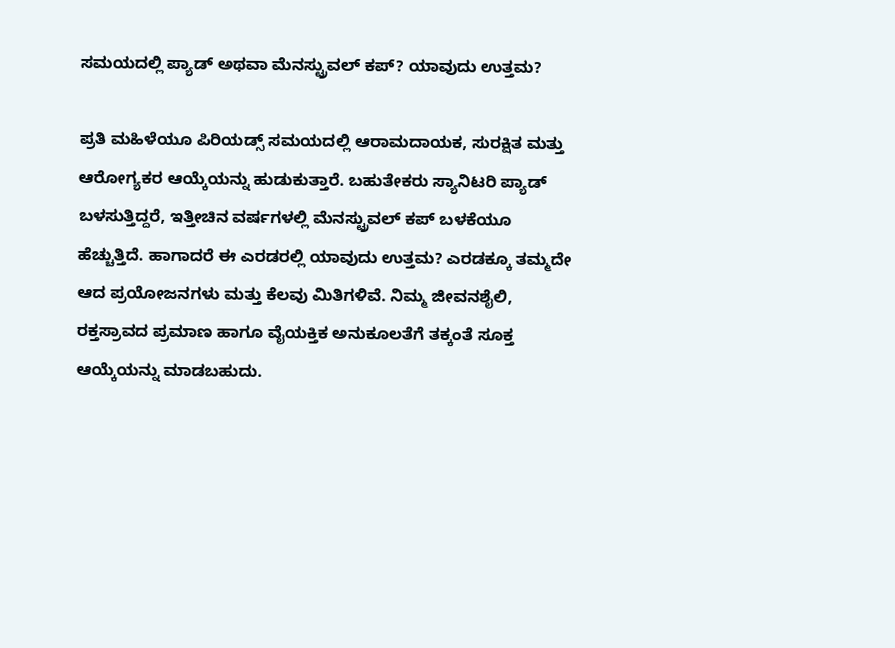ಸಮಯದಲ್ಲಿ ಪ್ಯಾಡ್ ಅಥವಾ ಮೆನಸ್ಟ್ರುವಲ್ ಕಪ್? ಯಾವುದು ಉತ್ತಮ?

ಪ್ರತಿ ಮಹಿಳೆಯೂ ಪಿರಿಯಡ್ಸ್ ಸಮಯದಲ್ಲಿ ಆರಾಮದಾಯಕ, ಸುರಕ್ಷಿತ ಮತ್ತು ಆರೋಗ್ಯಕರ ಆಯ್ಕೆಯನ್ನು ಹುಡುಕುತ್ತಾರೆ. ಬಹುತೇಕರು ಸ್ಯಾನಿಟರಿ ಪ್ಯಾಡ್ ಬಳಸುತ್ತಿದ್ದರೆ, ಇತ್ತೀಚಿನ ವರ್ಷಗಳಲ್ಲಿ ಮೆನಸ್ಟ್ರುವಲ್ ಕಪ್ ಬಳಕೆಯೂ ಹೆಚ್ಚುತ್ತಿದೆ. ಹಾಗಾದರೆ ಈ ಎರಡರಲ್ಲಿ ಯಾವುದು ಉತ್ತಮ? ಎರಡಕ್ಕೂ ತಮ್ಮದೇ ಆದ ಪ್ರಯೋಜನಗಳು ಮತ್ತು ಕೆಲವು ಮಿತಿಗಳಿವೆ. ನಿಮ್ಮ ಜೀವನಶೈಲಿ, ರಕ್ತಸ್ರಾವದ ಪ್ರಮಾಣ ಹಾಗೂ ವೈಯಕ್ತಿಕ ಅನುಕೂಲತೆಗೆ ತಕ್ಕಂತೆ ಸೂಕ್ತ ಆಯ್ಕೆಯನ್ನು ಮಾಡಬಹುದು.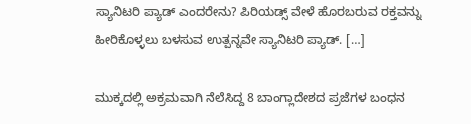ಸ್ಯಾನಿಟರಿ ಪ್ಯಾಡ್ ಎಂದರೇನು? ಪಿರಿಯಡ್ಸ್ ವೇಳೆ ಹೊರಬರುವ ರಕ್ತವನ್ನು ಹೀರಿಕೊಳ್ಳಲು ಬಳಸುವ ಉತ್ಪನ್ನವೇ ಸ್ಯಾನಿಟರಿ ಪ್ಯಾಡ್. […]

ಮುಕ್ಕದಲ್ಲಿ ಅಕ್ರಮವಾಗಿ ನೆಲೆಸಿದ್ದ 8 ಬಾಂಗ್ಲಾದೇಶದ ಪ್ರಜೆಗಳ ಬಂಧನ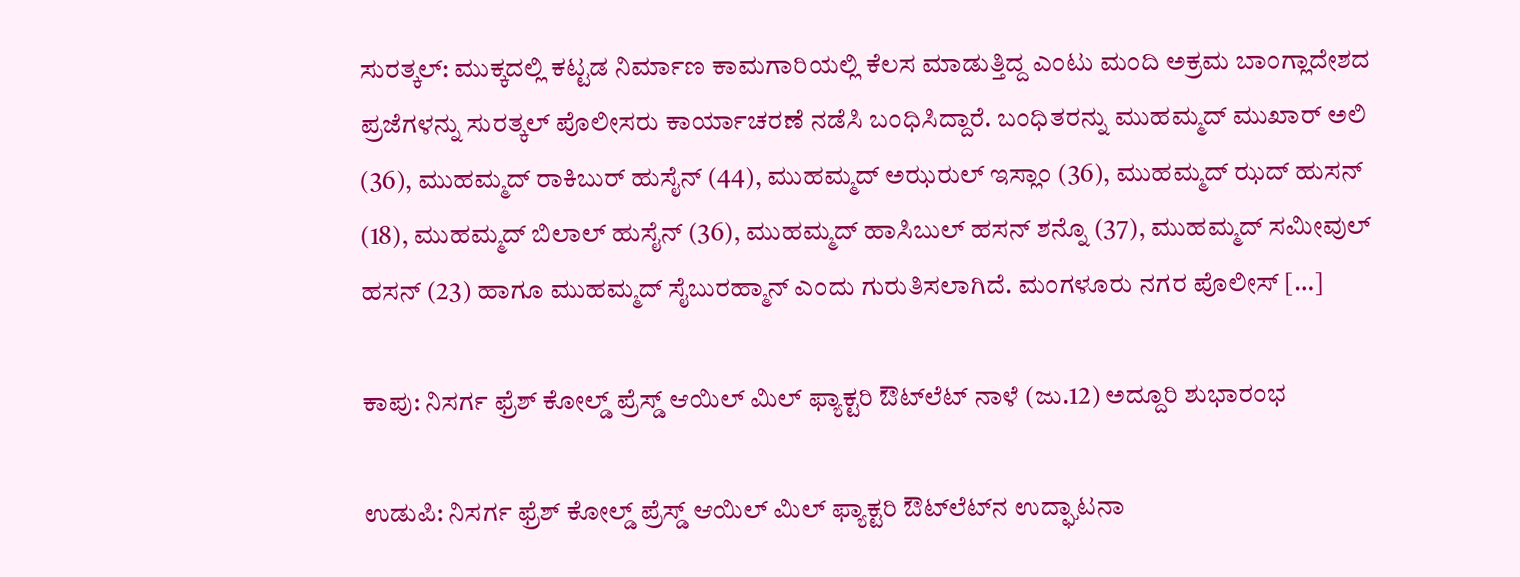ಸುರತ್ಕಲ್: ಮುಕ್ಕದಲ್ಲಿ ಕಟ್ಟಡ ನಿರ್ಮಾಣ ಕಾಮಗಾರಿಯಲ್ಲಿ ಕೆಲಸ ಮಾಡುತ್ತಿದ್ದ ಎಂಟು ಮಂದಿ ಅಕ್ರಮ ಬಾಂಗ್ಲಾದೇಶದ ಪ್ರಜೆಗಳನ್ನು ಸುರತ್ಕಲ್ ಪೊಲೀಸರು ಕಾರ್ಯಾಚರಣೆ ನಡೆಸಿ ಬಂಧಿಸಿದ್ದಾರೆ. ಬಂಧಿತರನ್ನು ಮುಹಮ್ಮದ್ ಮುಖಾರ್ ಅಲಿ (36), ಮುಹಮ್ಮದ್ ರಾಕಿಬುರ್ ಹುಸೈನ್ (44), ಮುಹಮ್ಮದ್ ಅಝರುಲ್ ಇಸ್ಲಾಂ (36), ಮುಹಮ್ಮದ್ ಝದ್ ಹುಸನ್ (18), ಮುಹಮ್ಮದ್ ಬಿಲಾಲ್ ಹುಸೈನ್ (36), ಮುಹಮ್ಮದ್ ಹಾಸಿಬುಲ್ ಹಸನ್ ಶನ್ನೊ (37), ಮುಹಮ್ಮದ್ ಸಮೀವುಲ್ ಹಸನ್ (23) ಹಾಗೂ ಮುಹಮ್ಮದ್ ಸೈಬುರಹ್ಮಾನ್ ಎಂದು ಗುರುತಿಸಲಾಗಿದೆ. ಮಂಗಳೂರು ನಗರ ಪೊಲೀಸ್ […]

ಕಾಪು: ನಿಸರ್ಗ ಫ್ರೆಶ್ ಕೋಲ್ಡ್ ಪ್ರೆಸ್ಡ್ ಆಯಿಲ್ ಮಿಲ್ ಫ್ಯಾಕ್ಟರಿ ಔಟ್‌ಲೆಟ್‌ ನಾಳೆ (ಜು.12) ಅದ್ದೂರಿ ಶುಭಾರಂಭ

ಉಡುಪಿ: ನಿಸರ್ಗ ಫ್ರೆಶ್ ಕೋಲ್ಡ್ ಪ್ರೆಸ್ಡ್ ಆಯಿಲ್ ಮಿಲ್ ಫ್ಯಾಕ್ಟರಿ ಔಟ್‌ಲೆಟ್‌ನ ಉದ್ಘಾಟನಾ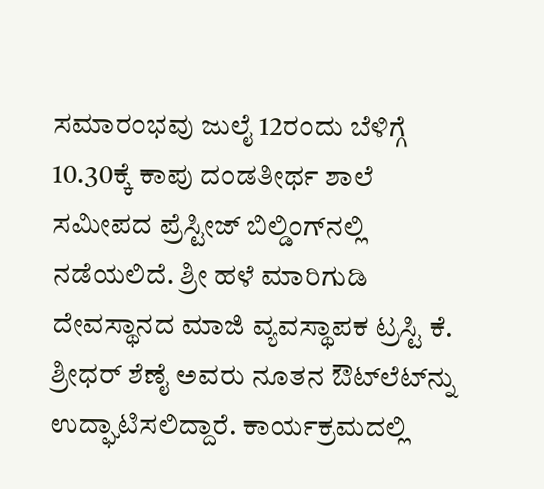ಸಮಾರಂಭವು ಜುಲೈ 12ರಂದು ಬೆಳಿಗ್ಗೆ 10.30ಕ್ಕೆ ಕಾಪು ದಂಡತೀರ್ಥ ಶಾಲೆ ಸಮೀಪದ ಪ್ರೆಸ್ಟೀಜ್ ಬಿಲ್ಡಿಂಗ್‌ನಲ್ಲಿ ನಡೆಯಲಿದೆ. ಶ್ರೀ ಹಳೆ ಮಾರಿಗುಡಿ ದೇವಸ್ಥಾನದ ಮಾಜಿ ವ್ಯವಸ್ಥಾಪಕ ಟ್ರಸ್ಟಿ ಕೆ. ಶ್ರೀಧರ್ ಶೆಣೈ ಅವರು ನೂತನ ಔಟ್‌ಲೆಟ್‌ನ್ನು ಉದ್ಘಾಟಿಸಲಿದ್ದಾರೆ. ಕಾರ್ಯಕ್ರಮದಲ್ಲಿ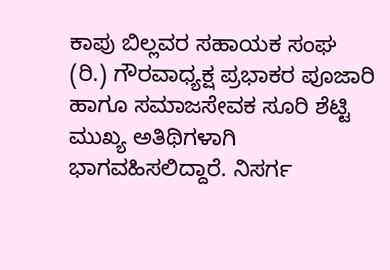ಕಾಪು ಬಿಲ್ಲವರ ಸಹಾಯಕ ಸಂಘ (ರಿ.) ಗೌರವಾಧ್ಯಕ್ಷ ಪ್ರಭಾಕರ ಪೂಜಾರಿ ಹಾಗೂ ಸಮಾಜಸೇವಕ ಸೂರಿ ಶೆಟ್ಟಿ ಮುಖ್ಯ ಅತಿಥಿಗಳಾಗಿ ಭಾಗವಹಿಸಲಿದ್ದಾರೆ. ನಿಸರ್ಗ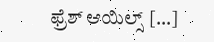ಫ್ರೆಶ್ ಆಯಿಲ್ಸ್ […]